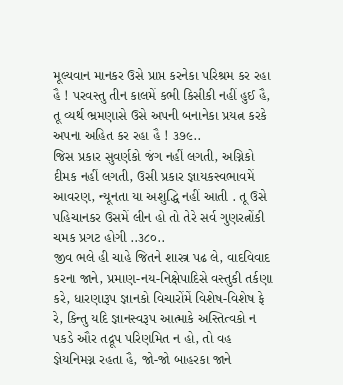મૂલ્યવાન માનકર ઉસે પ્રાપ્ત કરનેકા પરિશ્રમ કર રહા હૈ ! પરવસ્તુ તીન કાલમેં કભી કિસીકી નહીં હુઈ હૈ, તૂ વ્યર્થ ભ્રમણાસે ઉસે અપની બનાનેકા પ્રયત્ન કરકે અપના અહિત કર રહા હૈ ! ૩૭૯..
જિસ પ્રકાર સુવર્ણકો જંગ નહીં લગતી, અગ્નિકો દીમક નહીં લગતી, ઉસી પ્રકાર જ્ઞાયકસ્વભાવમેં આવરણ, ન્યૂનતા યા અશુદ્ધિ નહીં આતી . તૂ ઉસે પહિચાનકર ઉસમેં લીન હો તો તેરે સર્વ ગુણરત્નોંકી ચમક પ્રગટ હોગી ..૩૮૦..
જીવ ભલે હી ચાહે જિતને શાસ્ત્ર પઢ લે, વાદવિવાદ કરના જાને, પ્રમાણ-નય-નિક્ષેપાદિસે વસ્તુકી તર્કણા કરે, ધારણારૂપ જ્ઞાનકો વિચારોંમેં વિશેષ-વિશેષ ફે રે, કિન્તુ યદિ જ્ઞાનસ્વરૂપ આત્માકે અસ્તિત્વકો ન પકડે ઔર તદ્રૂપ પરિણમિત ન હો, તો વહ જ્ઞેયનિમગ્ન રહતા હૈ, જો-જો બાહરકા જાને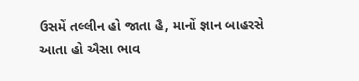ઉસમેં તલ્લીન હો જાતા હૈ, માનોં જ્ઞાન બાહરસે આતા હો ઐસા ભાવ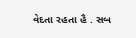વેદતા રહતા હૈ . સબ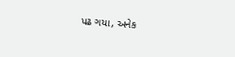પઢ ગયા, અનેક